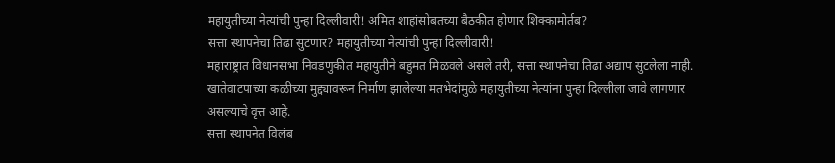महायुतीच्या नेत्यांची पुन्हा दिल्लीवारी! अमित शाहांसोबतच्या बैठकीत होणार शिक्कामोर्तब?
सत्ता स्थापनेचा तिढा सुटणार? महायुतीच्या नेत्यांची पुन्हा दिल्लीवारी!
महाराष्ट्रात विधानसभा निवडणुकीत महायुतीने बहुमत मिळवले असले तरी, सत्ता स्थापनेचा तिढा अद्याप सुटलेला नाही. खातेवाटपाच्या कळीच्या मुद्द्यावरून निर्माण झालेल्या मतभेदांमुळे महायुतीच्या नेत्यांना पुन्हा दिल्लीला जावे लागणार असल्याचे वृत्त आहे.
सत्ता स्थापनेत विलंब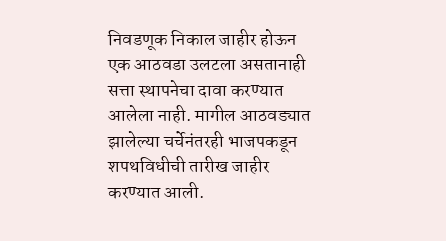निवडणूक निकाल जाहीर होऊन एक आठवडा उलटला असतानाही सत्ता स्थापनेचा दावा करण्यात आलेला नाही. मागील आठवड्यात झालेल्या चर्चेनंतरही भाजपकडून शपथविधीची तारीख जाहीर करण्यात आली.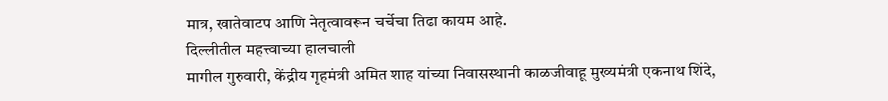मात्र, खातेवाटप आणि नेतृत्वावरून चर्चेचा तिढा कायम आहे.
दिल्लीतील महत्त्वाच्या हालचाली
मागील गुरुवारी, केंद्रीय गृहमंत्री अमित शाह यांच्या निवासस्थानी काळजीवाहू मुख्यमंत्री एकनाथ शिंदे,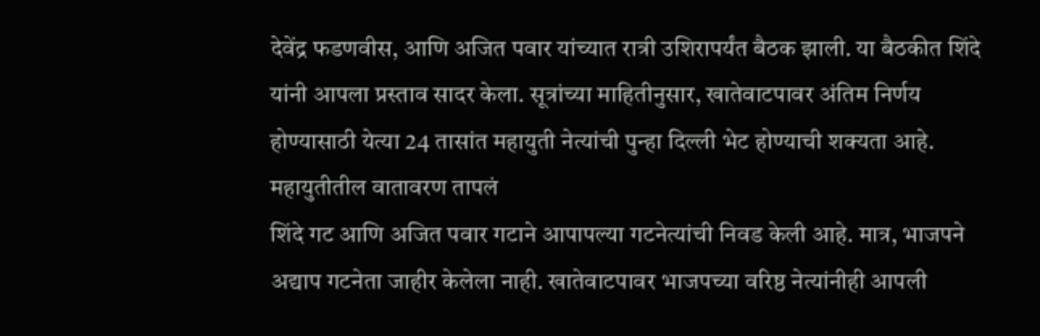देवेंद्र फडणवीस, आणि अजित पवार यांच्यात रात्री उशिरापर्यंत बैठक झाली. या बैठकीत शिंदे यांनी आपला प्रस्ताव सादर केला. सूत्रांच्या माहितीनुसार, खातेवाटपावर अंतिम निर्णय होण्यासाठी येत्या 24 तासांत महायुती नेत्यांची पुन्हा दिल्ली भेट होण्याची शक्यता आहे.
महायुतीतील वातावरण तापलं
शिंदे गट आणि अजित पवार गटाने आपापल्या गटनेत्यांची निवड केली आहे. मात्र, भाजपने अद्याप गटनेता जाहीर केलेला नाही. खातेवाटपावर भाजपच्या वरिष्ठ नेत्यांनीही आपली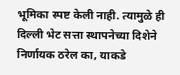भूमिका स्पष्ट केली नाही. त्यामुळे ही दिल्ली भेट सत्ता स्थापनेच्या दिशेने निर्णायक ठरेल का, याकडे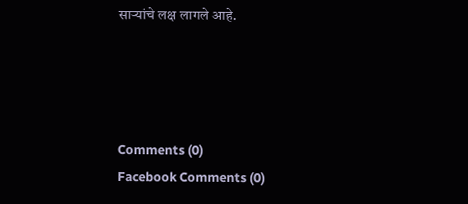साऱ्यांचे लक्ष लागले आहे.




Comments (0)
Facebook Comments (0)